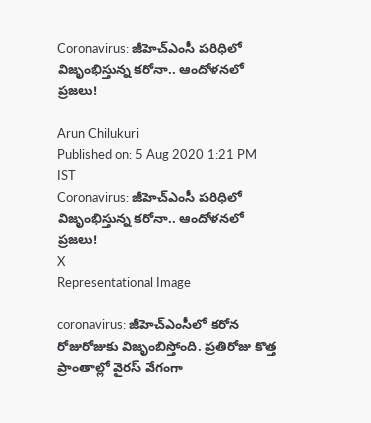Coronavirus: జీహెచ్ఎంసీ పరిధిలో విజృంభిస్తున్న కరోనా.. ఆందోళనలో ప్రజలు!

Arun Chilukuri
Published on: 5 Aug 2020 1:21 PM IST
Coronavirus: జీహెచ్ఎంసీ పరిధిలో విజృంభిస్తున్న కరోనా.. ఆందోళనలో ప్రజలు!
X
Representational Image

coronavirus: జీహెచ్ఎంసీలో కరోన రోజురోజుకు విజృంబిస్తోంది. ప్రతిరోజు కొత్త ప్రాంతాల్లో వైరస్ వేగంగా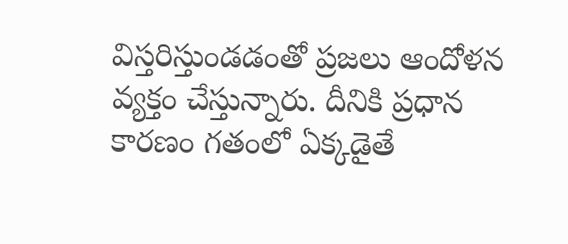విస్తరిస్తుండడంతో ప్రజలు ఆందోళన వ్యక్తం చేస్తున్నారు. దీనికి ప్రధాన కారణం గతంలో ఏక్కడైతే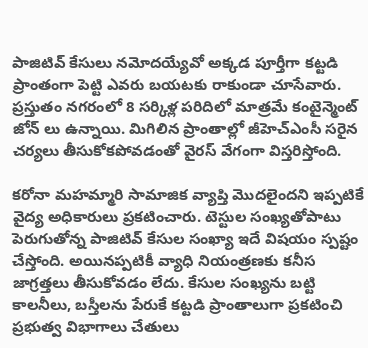పాజిటివ్‌ కేసులు నమోదయ్యేవో అక్కడ పూర్తీగా కట్టడి ప్రాంతంగా పెట్టి ఎవరు బయటకు రాకుండా చూసేవారు. ప్రస్తుతం నగరంలో 8 సర్కిళ్ల పరిదిలో మాత్రమే కంటైన్మెంట్ జోన్ లు ఉన్నాయి. మిగిలిన ప్రాంతాల్లో జీహెచ్ఎంసీ సరైన చర్యలు తీసుకోకపోవడంతో వైరస్ వేగంగా విస్తరిస్తోంది.

కరోనా మహమ్మారి సామాజిక వ్యాప్తి మొదలైందని ఇప్పటికే వైద్య అధికారులు ప్రకటించారు. టెస్టుల సంఖ్యతోపాటు పెరుగుతోన్న పాజిటివ్‌ కేసుల సంఖ్యా ఇదే విషయం స్పష్టం చేస్తోంది. అయినప్పటికీ వ్యాధి నియంత్రణకు కనీస జాగ్రత్తలు తీసుకోవడం లేదు. కేసుల సంఖ్యను బట్టి కాలనీలు, బస్తీలను పేరుకే కట్టడి ప్రాంతాలుగా ప్రకటించి ప్రభుత్వ విభాగాలు చేతులు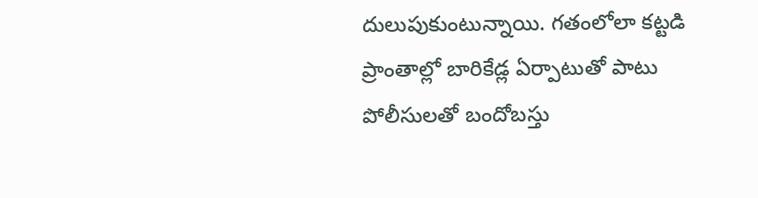దులుపుకుంటున్నాయి. గతంలోలా కట్టడి ప్రాంతాల్లో బారికేడ్ల ఏర్పాటుతో పాటు పోలీసులతో బందోబస్తు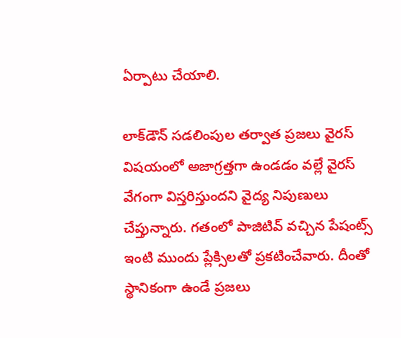ఏర్పాటు చేయాలి.

లాక్‌డౌన్‌ సడలింపుల తర్వాత ప్రజలు వైరస్ విషయంలో అజాగ్రత్తగా ఉండడం వల్లే వైరస్ వేగంగా విస్తరిస్తుందని వైద్య నిపుణులు చేప్తున్నారు. గతంలో పాజిటివ్‌ వచ్చిన పేషంట్స్ ఇంటి ముందు ప్లేక్సిలతో ప్రకటించేవారు. దీంతో స్థానికంగా ఉండే ప్రజలు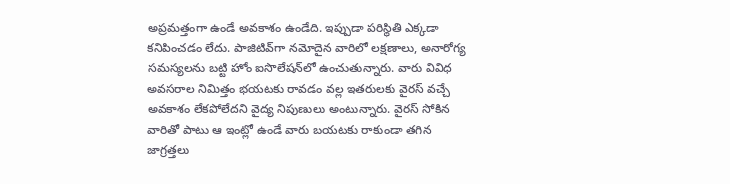అప్రమత్తంగా ఉండే అవకాశం ఉండేది. ఇప్పుడా పరిస్థితి ఎక్కడా కనిపించడం లేదు. పాజిటివ్‌గా నమోదైన వారిలో లక్షణాలు, అనారోగ్య సమస్యలను బట్టి హోం ఐసొలేషన్‌లో ఉంచుతున్నారు. వారు వివిధ అవసరాల నిమిత్తం భయటకు రావడం వల్ల ఇతరులకు వైరస్ వచ్చే అవకాశం లేకపోలేదని వైద్య నిపుణులు అంటున్నారు. వైరస్‌ సోకిన వారితో పాటు ఆ ఇంట్లో ఉండే వారు బయటకు రాకుండా తగిన జాగ్రత్తలు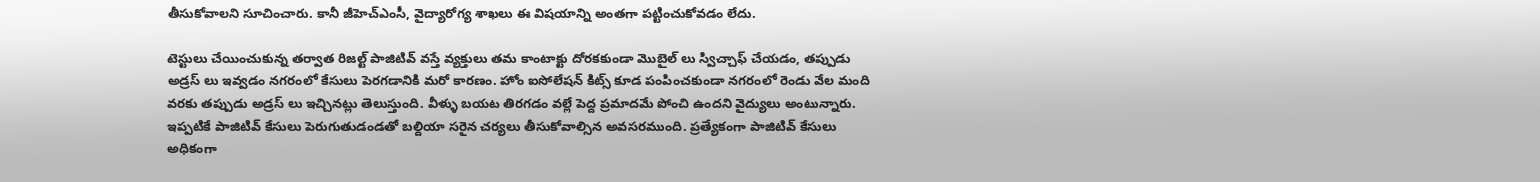తీసుకోవాలని సూచించారు. కానీ జీహెచ్‌ఎంసీ, వైద్యారోగ్య శాఖలు ఈ విషయాన్ని అంతగా పట్టించుకోవడం లేదు.

టెస్టులు చేయించుకున్న తర్వాత రిజల్ట్ పాజిటివ్ వస్తే వ్యక్తులు తమ కాంటాక్టు దోరకకుండా మొబైల్ లు స్విచ్చాఫ్ చేయడం, తప్పుడు అడ్రస్ లు ఇవ్వడం నగరంలో కేసులు పెరగడానికి మరో కారణం. హోం ఐసోలేషన్ కిట్స్ కూడ పంపించకుండా నగరంలో రెండు వేల మంది వరకు తప్పుడు అడ్రస్ లు ఇచ్చినట్లు తెలుస్తుంది. వీళ్ళు బయట తిరగడం వల్లే పెద్ద ప్రమాదమే పోంచి ఉందని వైద్యులు అంటున్నారు. ఇప్పటికే పాజిటివ్ కేసులు పెరుగుతుడండతో బల్దియా సరైన చర్యలు తీసుకోవాల్సిన అవసరముంది. ప్రత్యేకంగా పాజిటివ్ కేసులు అధికంగా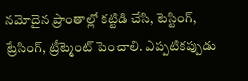నమోదైన ప్రాంతాల్లో కట్టిడి చేసి, టెస్టింగ్, ట్రేసింగ్, ట్రీట్మెంట్ పెంచాలి. ఎప్పటికప్పుడు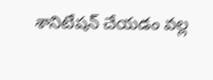శానిటేషన్ చేయడం వల్ల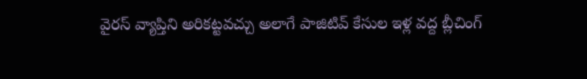వైరస్ వ్యాప్తిని అరికట్టవచ్చు అలాగే పాజిటివ్‌ కేసుల ఇళ్ల వద్ద బ్లీచింగ్‌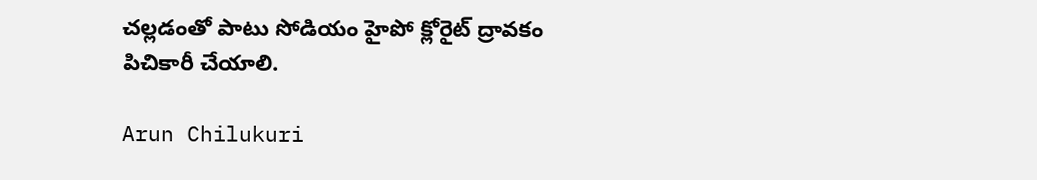చల్లడంతో పాటు సోడియం హైపో క్లోరైట్‌ ద్రావకం పిచికారీ చేయాలి.

Arun Chilukuri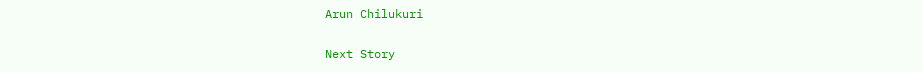Arun Chilukuri

Next Story